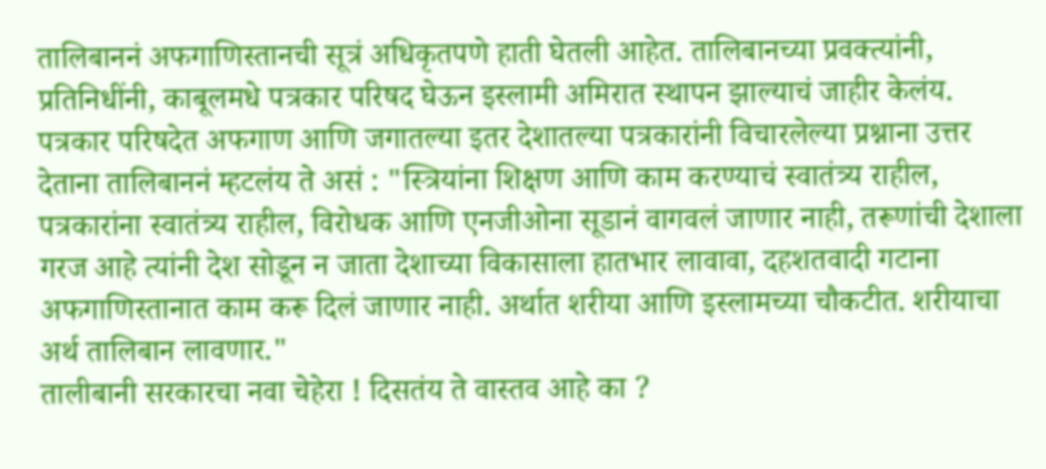तालिबाननं अफगाणिस्तानची सूत्रं अधिकृतपणे हाती घेतली आहेत. तालिबानच्या प्रवक्त्यांनी, प्रतिनिधींनी, काबूलमधे पत्रकार परिषद घेऊन इस्लामी अमिरात स्थापन झाल्याचं जाहीर केलंय.
पत्रकार परिषदेत अफगाण आणि जगातल्या इतर देशातल्या पत्रकारांनी विचारलेल्या प्रश्नाना उत्तर देताना तालिबाननं म्हटलंय ते असं : "स्त्रियांना शिक्षण आणि काम करण्याचं स्वातंत्र्य राहील, पत्रकारांना स्वातंत्र्य राहील, विरोधक आणि एनजीओना सूडानं वागवलं जाणार नाही, तरूणांची देशाला गरज आहे त्यांनी देश सोडून न जाता देशाच्या विकासाला हातभार लावावा, दहशतवादी गटाना अफगाणिस्तानात काम करू दिलं जाणार नाही. अर्थात शरीया आणि इस्लामच्या चौकटीत. शरीयाचा अर्थ तालिबान लावणार."
तालीबानी सरकारचा नवा चेहेरा ! दिसतंय ते वास्तव आहे का ?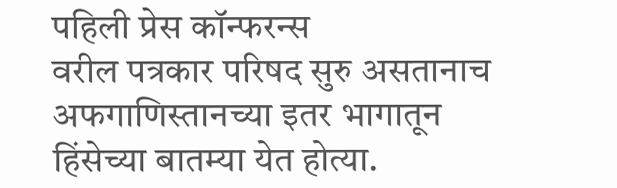पहिली प्रेस कॉन्फरन्स
वरील पत्रकार परिषद सुरु असतानाच अफगाणिस्तानच्या इतर भागातून हिंसेच्या बातम्या येत होत्या.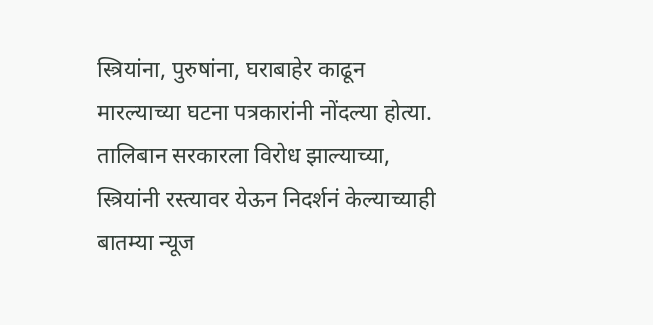स्त्रियांना, पुरुषांना, घराबाहेर काढून मारल्याच्या घटना पत्रकारांनी नोंदल्या होत्या. तालिबान सरकारला विरोध झाल्याच्या, स्त्रियांनी रस्त्यावर येऊन निदर्शनं केल्याच्याही बातम्या न्यूज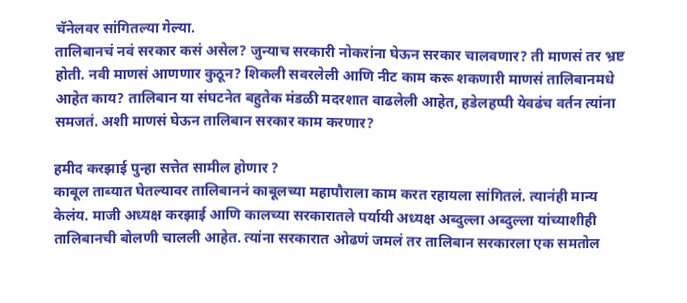चॅनेलवर सांगितल्या गेल्या.
तालिबानचं नवं सरकार कसं असेल? जुन्याच सरकारी नोकरांना घेऊन सरकार चालवणार? ती माणसं तर भ्रष्ट होती. नवी माणसं आणणार कुठून? शिकली सवरलेली आणि नीट काम करू शकणारी माणसं तालिबानमधे आहेत काय? तालिबान या संघटनेत बहुतेक मंडळी मदरशात वाढलेली आहेत, हडेलहप्पी येवढंच वर्तन त्यांना समजतं. अशी माणसं घेऊन तालिबान सरकार काम करणार?

हमीद करझाई पुन्हा सत्तेत सामील होणार ?
काबूल ताब्यात घेतल्यावर तालिबाननं काबूलच्या महापौराला काम करत रहायला सांगितलं. त्यानंही मान्य केलंय. माजी अध्यक्ष करझाई आणि कालच्या सरकारातले पर्यायी अध्यक्ष अब्दुल्ला अब्दुल्ला यांच्याशीही तालिबानची बोलणी चालली आहेत. त्यांना सरकारात ओढणं जमलं तर तालिबान सरकारला एक समतोल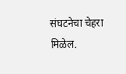संघटनेचा चेहरा मिळेल.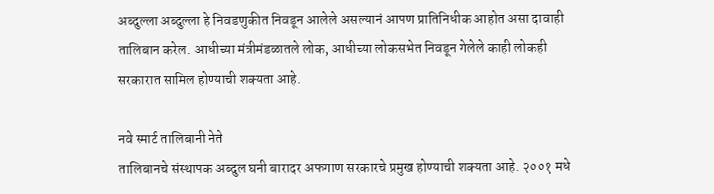अब्दुल्ला अब्दुल्ला हे निवडणुकीत निवडून आलेले असल्यानं आपण प्रातिनिधीक आहोत असा दावाही तालिबान करेल. आधीच्या मंत्रीमंडळातले लोक, आधीच्या लोकसभेत निवडून गेलेले काही लोकही सरकारात सामिल होण्याची शक्यता आहे.

नवे स्मार्ट तालिबानी नेते
तालिबानचे संस्थापक अब्दुल घनी बारादर अफगाण सरकारचे प्रमुख होण्याची शक्यता आहे. २००१ मधे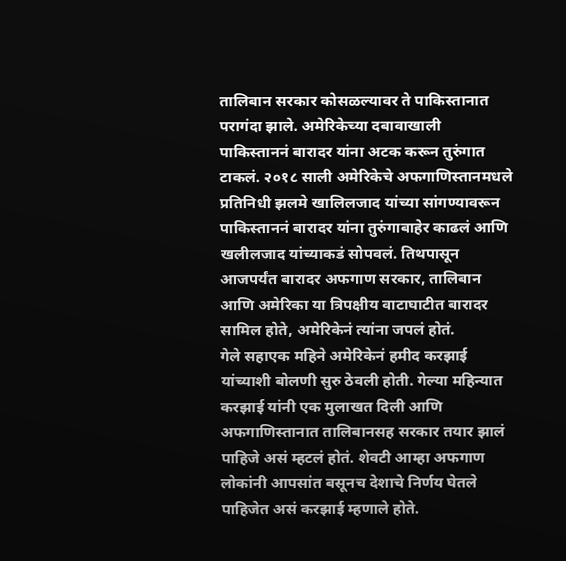तालिबान सरकार कोसळल्यावर ते पाकिस्तानात परागंदा झाले. अमेरिकेच्या दबावाखाली पाकिस्ताननं बारादर यांना अटक करून तुरुंगात टाकलं. २०१८ साली अमेरिकेचे अफगाणिस्तानमधले प्रतिनिधी झलमे खालिलजाद यांच्या सांगण्यावरून पाकिस्ताननं बारादर यांना तुरुंगाबाहेर काढलं आणि खलीलजाद यांच्याकडं सोपवलं. तिथपासून आजपर्यंत बारादर अफगाण सरकार, तालिबान आणि अमेरिका या त्रिपक्षीय वाटाघाटीत बारादर सामिल होते, अमेरिकेनं त्यांना जपलं होतं.
गेले सहाएक महिने अमेरिकेनं हमीद करझाई यांच्याशी बोलणी सुरु ठेवली होती. गेल्या महिन्यात करझाई यांनी एक मुलाखत दिली आणि अफगाणिस्तानात तालिबानसह सरकार तयार झालं पाहिजे असं म्हटलं होतं. शेवटी आम्हा अफगाण लोकांनी आपसांत बसूनच देशाचे निर्णय घेतले पाहिजेत असं करझाई म्हणाले होते.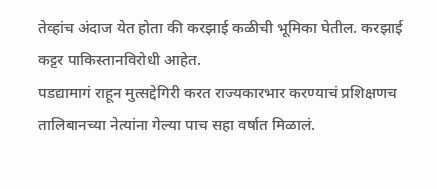तेव्हांच अंदाज येत होता की करझाई कळीची भूमिका घेतील. करझाई कट्टर पाकिस्तानविरोधी आहेत.
पडद्यामागं राहून मुत्सद्देगिरी करत राज्यकारभार करण्याचं प्रशिक्षणच तालिबानच्या नेत्यांना गेल्या पाच सहा वर्षात मिळालं.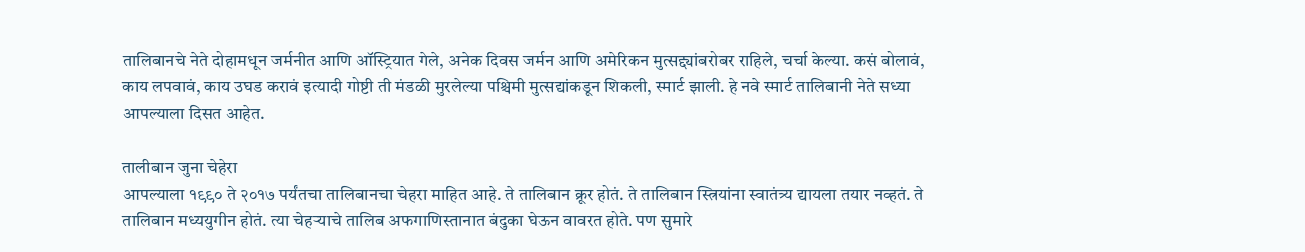तालिबानचे नेते दोहामधून जर्मनीत आणि ऑस्ट्रियात गेले, अनेक दिवस जर्मन आणि अमेरिकन मुत्सद्द्यांबरोबर राहिले, चर्चा केल्या. कसं बोलावं, काय लपवावं, काय उघड करावं इत्यादी गोष्टी ती मंडळी मुरलेल्या पश्चिमी मुत्सद्यांकडून शिकली, स्मार्ट झाली. हे नवे स्मार्ट तालिबानी नेते सध्या आपल्याला दिसत आहेत.

तालीबान जुना चेहेरा
आपल्याला १९९० ते २०१७ पर्यंतचा तालिबानचा चेहरा माहित आहे. ते तालिबान क्रूर होतं. ते तालिबान स्त्रियांना स्वातंत्र्य द्यायला तयार नव्हतं. ते तालिबान मध्ययुगीन होतं. त्या चेहऱ्याचे तालिब अफगाणिस्तानात बंदुका घेऊन वावरत होते. पण सुमारे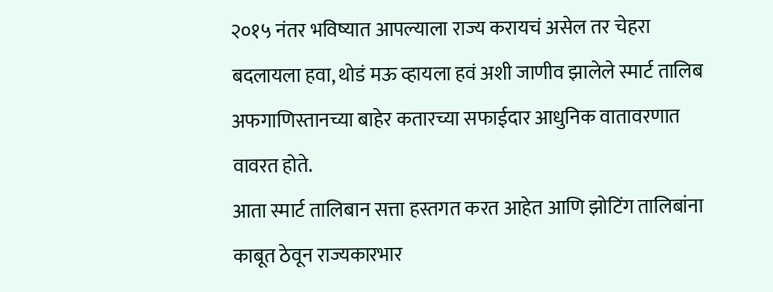२०१५ नंतर भविष्यात आपल्याला राज्य करायचं असेल तर चेहरा बदलायला हवा, थोडं मऊ व्हायला हवं अशी जाणीव झालेले स्मार्ट तालिब अफगाणिस्तानच्या बाहेर कतारच्या सफाईदार आधुनिक वातावरणात वावरत होते.
आता स्मार्ट तालिबान सत्ता हस्तगत करत आहेत आणि झोटिंग तालिबांना काबूत ठेवून राज्यकारभार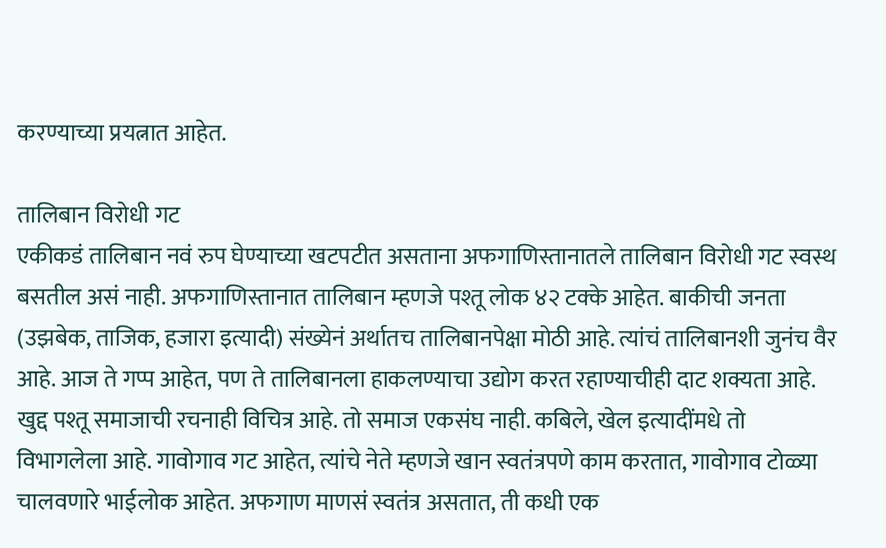करण्याच्या प्रयत्नात आहेत.

तालिबान विरोधी गट
एकीकडं तालिबान नवं रुप घेण्याच्या खटपटीत असताना अफगाणिस्तानातले तालिबान विरोधी गट स्वस्थ बसतील असं नाही. अफगाणिस्तानात तालिबान म्हणजे पश्तू लोक ४२ टक्के आहेत. बाकीची जनता (उझबेक, ताजिक, हजारा इत्यादी) संख्येनं अर्थातच तालिबानपेक्षा मोठी आहे. त्यांचं तालिबानशी जुनंच वैर आहे. आज ते गप्प आहेत, पण ते तालिबानला हाकलण्याचा उद्योग करत रहाण्याचीही दाट शक्यता आहे.
खुद्द पश्तू समाजाची रचनाही विचित्र आहे. तो समाज एकसंघ नाही. कबिले, खेल इत्यादींमधे तो विभागलेला आहे. गावोगाव गट आहेत, त्यांचे नेते म्हणजे खान स्वतंत्रपणे काम करतात, गावोगाव टोळ्या चालवणारे भाईलोक आहेत. अफगाण माणसं स्वतंत्र असतात, ती कधी एक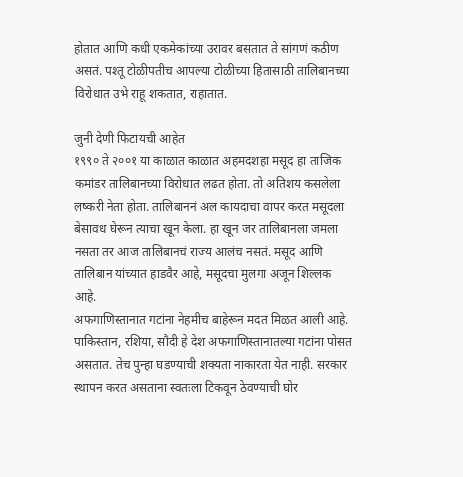होतात आणि कधी एकमेकांच्या उरावर बसतात ते सांगणं कठीण असतं. पश्तू टोळीपतीच आपल्या टोळीच्या हितासाठी तालिबानच्या विरोधात उभे राहू शकतात, राहातात.

जुनी देणी फिटायची आहेत
१९९० ते २००१ या काळात काळात अहमदशहा मसूद हा ताजिक कमांडर तालिबानच्या विरोधात लढत होता. तो अतिशय कसलेला लष्करी नेता होता. तालिबाननं अल कायदाचा वापर करत मसूदला बेसावध घेरून त्याचा खून केला. हा खून जर तालिबानला जमला नसता तर आज तालिबानचं राज्य आलंच नसतं. मसूद आणि तालिबान यांच्यात हाडवैर आहे, मसूदचा मुलगा अजून शिल्लक आहे.
अफगाणिस्तानात गटांना नेहमीच बाहेरून मदत मिळत आली आहे. पाकिस्तान, रशिया, सौदी हे देश अफगाणिस्तानातल्या गटांना पोसत असतात. तेच पुन्हा घडण्याची शक्यता नाकारता येत नाही. सरकार स्थापन करत असताना स्वतःला टिकवून ठेवण्याची घोर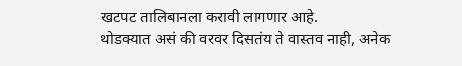खटपट तालिबानला करावी लागणार आहे.
थोडक्यात असं की वरवर दिसतंय ते वास्तव नाही, अनेक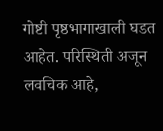गोष्टी पृष्ठभागाखाली घडत आहेत. परिस्थिती अजून लवचिक आहे,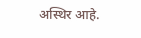अस्थिर आहे.